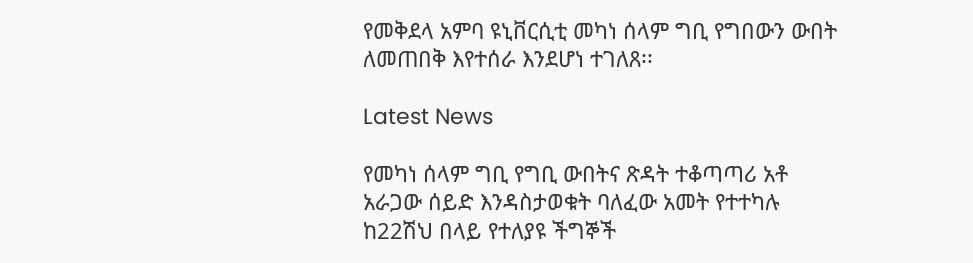የመቅደላ አምባ ዩኒቨርሲቲ መካነ ሰላም ግቢ የግበውን ውበት ለመጠበቅ እየተሰራ እንደሆነ ተገለጸ፡፡

Latest News

የመካነ ሰላም ግቢ የግቢ ውበትና ጽዳት ተቆጣጣሪ አቶ አራጋው ሰይድ እንዳስታወቁት ባለፈው አመት የተተካሉ ከ22ሽህ በላይ የተለያዩ ችግኞች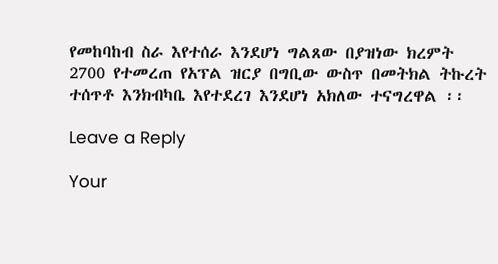የመከባከብ ስራ እየተሰራ እንደሆነ ግልጸው በያዝነው ክረምት 2700 የተመረጠ የአፕል ዝርያ በግቢው ውስጥ በመትክል ትኩረት ተሰጥቶ እንክብካቤ እየተደረገ እንደሆነ አክለው ተናግረዋል ፡፡

Leave a Reply

Your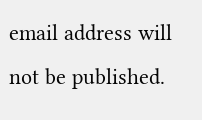email address will not be published.